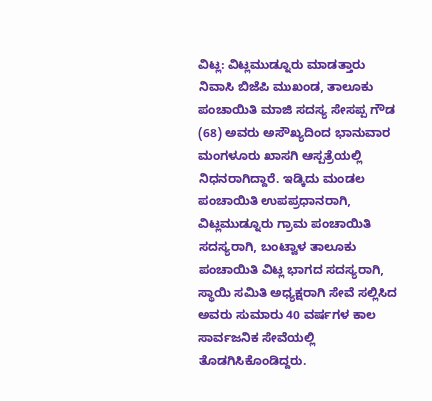ವಿಟ್ಲ: ವಿಟ್ಲಮುಡ್ನೂರು ಮಾಡತ್ತಾರು ನಿವಾಸಿ ಬಿಜೆಪಿ ಮುಖಂಡ, ತಾಲೂಕು ಪಂಚಾಯಿತಿ ಮಾಜಿ ಸದಸ್ಯ ಸೇಸಪ್ಪ ಗೌಡ (68) ಅವರು ಅಸೌಖ್ಯದಿಂದ ಭಾನುವಾರ ಮಂಗಳೂರು ಖಾಸಗಿ ಆಸ್ಪತ್ರೆಯಲ್ಲಿ ನಿಧನರಾಗಿದ್ದಾರೆ. ಇಡ್ಕಿದು ಮಂಡಲ ಪಂಚಾಯಿತಿ ಉಪಪ್ರಧಾನರಾಗಿ, ವಿಟ್ಲಮುಡ್ನೂರು ಗ್ರಾಮ ಪಂಚಾಯಿತಿ ಸದಸ್ಯರಾಗಿ, ಬಂಟ್ವಾಳ ತಾಲೂಕು ಪಂಚಾಯಿತಿ ವಿಟ್ಲ ಭಾಗದ ಸದಸ್ಯರಾಗಿ, ಸ್ಥಾಯಿ ಸಮಿತಿ ಅಧ್ಯಕ್ಷರಾಗಿ ಸೇವೆ ಸಲ್ಲಿಸಿದ ಅವರು ಸುಮಾರು 40 ವರ್ಷಗಳ ಕಾಲ ಸಾರ್ವಜನಿಕ ಸೇವೆಯಲ್ಲಿ ತೊಡಗಿಸಿಕೊಂಡಿದ್ದರು.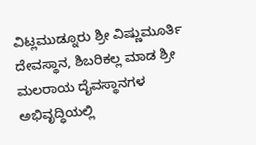ವಿಟ್ಲಮುಡ್ನೂರು ಶ್ರೀ ವಿಷ್ಣುಮೂರ್ತಿ ದೇವಸ್ಥಾನ, ಶಿಬರಿಕಲ್ಲ ಮಾಡ ಶ್ರೀ ಮಲರಾಯ ದೈವಸ್ಥಾನಗಳ ಅಭಿವೃದ್ಧಿಯಲ್ಲಿ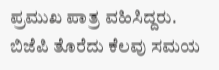ಪ್ರಮುಖ ಪಾತ್ರ ವಹಿಸಿದ್ದರು. ಬಿಜೆಪಿ ತೊರೆದು ಕೆಲವು ಸಮಯ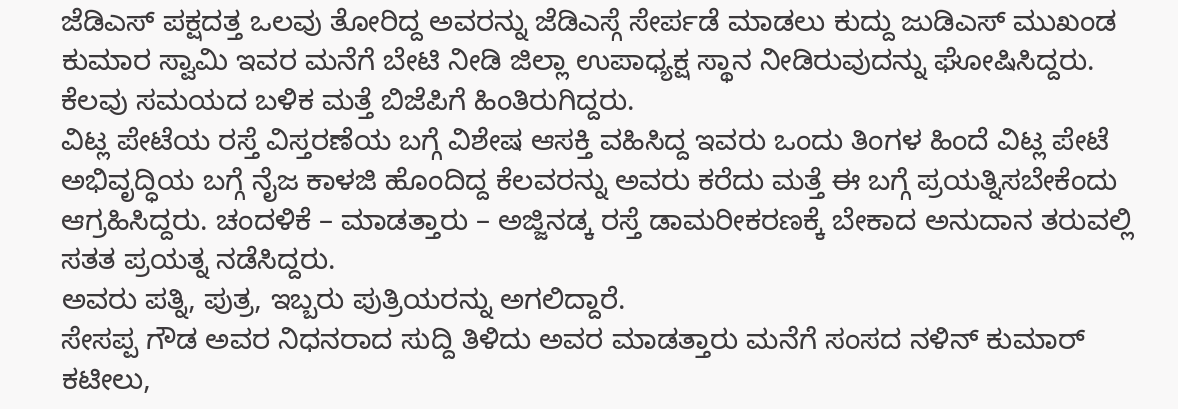ಜೆಡಿಎಸ್ ಪಕ್ಷದತ್ತ ಒಲವು ತೋರಿದ್ದ ಅವರನ್ನು ಜೆಡಿಎಸ್ಗೆ ಸೇರ್ಪಡೆ ಮಾಡಲು ಕುದ್ದು ಜುಡಿಎಸ್ ಮುಖಂಡ ಕುಮಾರ ಸ್ವಾಮಿ ಇವರ ಮನೆಗೆ ಬೇಟಿ ನೀಡಿ ಜಿಲ್ಲಾ ಉಪಾಧ್ಯಕ್ಷ ಸ್ಥಾನ ನೀಡಿರುವುದನ್ನು ಘೋಷಿಸಿದ್ದರು. ಕೆಲವು ಸಮಯದ ಬಳಿಕ ಮತ್ತೆ ಬಿಜೆಪಿಗೆ ಹಿಂತಿರುಗಿದ್ದರು.
ವಿಟ್ಲ ಪೇಟೆಯ ರಸ್ತೆ ವಿಸ್ತರಣೆಯ ಬಗ್ಗೆ ವಿಶೇಷ ಆಸಕ್ತಿ ವಹಿಸಿದ್ದ ಇವರು ಒಂದು ತಿಂಗಳ ಹಿಂದೆ ವಿಟ್ಲ ಪೇಟೆ ಅಭಿವೃದ್ಧಿಯ ಬಗ್ಗೆ ನೈಜ ಕಾಳಜಿ ಹೊಂದಿದ್ದ ಕೆಲವರನ್ನು ಅವರು ಕರೆದು ಮತ್ತೆ ಈ ಬಗ್ಗೆ ಪ್ರಯತ್ನಿಸಬೇಕೆಂದು ಆಗ್ರಹಿಸಿದ್ದರು. ಚಂದಳಿಕೆ – ಮಾಡತ್ತಾರು – ಅಜ್ಜಿನಡ್ಕ ರಸ್ತೆ ಡಾಮರೀಕರಣಕ್ಕೆ ಬೇಕಾದ ಅನುದಾನ ತರುವಲ್ಲಿ ಸತತ ಪ್ರಯತ್ನ ನಡೆಸಿದ್ದರು.
ಅವರು ಪತ್ನಿ, ಪುತ್ರ, ಇಬ್ಬರು ಪುತ್ರಿಯರನ್ನು ಅಗಲಿದ್ದಾರೆ.
ಸೇಸಪ್ಪ ಗೌಡ ಅವರ ನಿಧನರಾದ ಸುದ್ದಿ ತಿಳಿದು ಅವರ ಮಾಡತ್ತಾರು ಮನೆಗೆ ಸಂಸದ ನಳಿನ್ ಕುಮಾರ್ ಕಟೀಲು,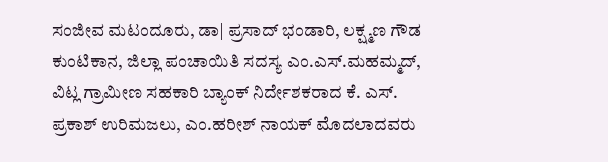ಸಂಜೀವ ಮಟಂದೂರು, ಡಾ| ಪ್ರಸಾದ್ ಭಂಡಾರಿ, ಲಕ್ಷ್ಮಣ ಗೌಡ ಕುಂಟಿಕಾನ, ಜಿಲ್ಲಾ ಪಂಚಾಯಿತಿ ಸದಸ್ಯ ಎಂ.ಎಸ್.ಮಹಮ್ಮದ್, ವಿಟ್ಲ ಗ್ರಾಮೀಣ ಸಹಕಾರಿ ಬ್ಯಾಂಕ್ ನಿರ್ದೇಶಕರಾದ ಕೆ. ಎಸ್. ಪ್ರಕಾಶ್ ಉರಿಮಜಲು, ಎಂ.ಹರೀಶ್ ನಾಯಕ್ ಮೊದಲಾದವರು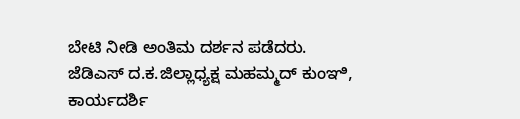ಬೇಟಿ ನೀಡಿ ಅಂತಿಮ ದರ್ಶನ ಪಡೆದರು.
ಜೆಡಿಎಸ್ ದ.ಕ.ಜಿಲ್ಲಾಧ್ಯಕ್ಷ ಮಹಮ್ಮದ್ ಕುಂಞಿ, ಕಾರ್ಯದರ್ಶಿ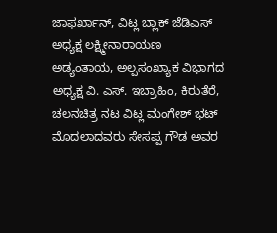ಜಾಫರ್ಖಾನ್, ವಿಟ್ಲ ಬ್ಲಾಕ್ ಜೆಡಿಎಸ್ ಅಧ್ಯಕ್ಷ ಲಕ್ಷ್ಮೀನಾರಾಯಣ ಅಡ್ಯಂತಾಯ, ಅಲ್ಪಸಂಖ್ಯಾಕ ವಿಭಾಗದ ಅಧ್ಯಕ್ಷ ವಿ. ಎಸ್. ಇಬ್ರಾಹಿಂ, ಕಿರುತೆರೆ, ಚಲನಚಿತ್ರ ನಟ ವಿಟ್ಲ ಮಂಗೇಶ್ ಭಟ್ ಮೊದಲಾದವರು ಸೇಸಪ್ಪ ಗೌಡ ಅವರ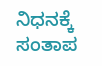ನಿಧನಕ್ಕೆ ಸಂತಾಪ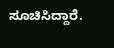ಸೂಚಿಸಿದ್ದಾರೆ.